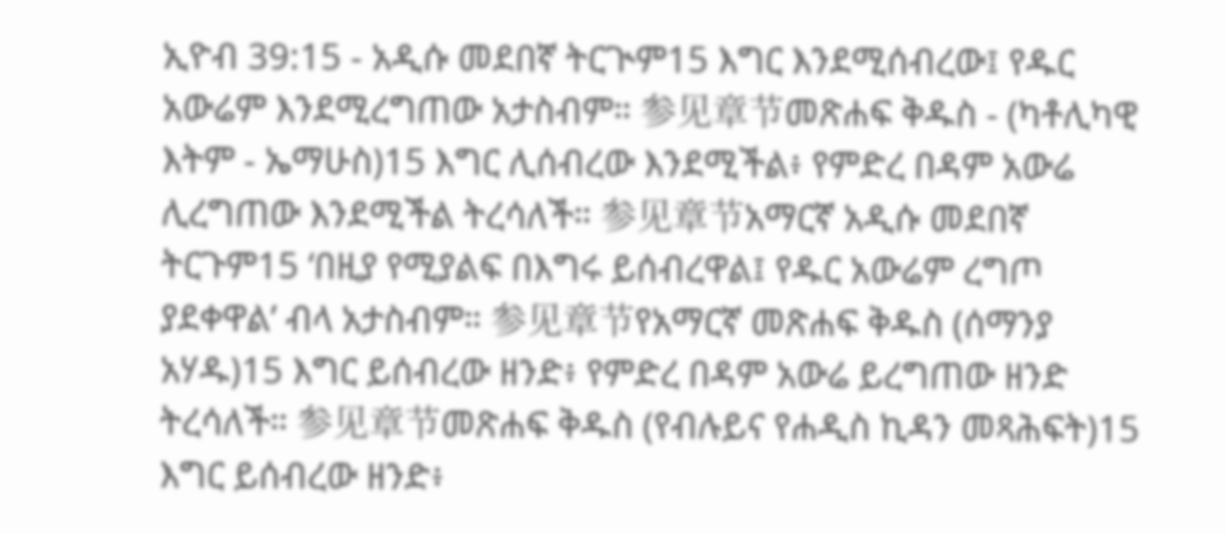ኢዮብ 39:15 - አዲሱ መደበኛ ትርጒም15 እግር እንደሚሰብረው፤ የዱር አውሬም እንደሚረግጠው አታስብም። 参见章节መጽሐፍ ቅዱስ - (ካቶሊካዊ እትም - ኤማሁስ)15 እግር ሊሰብረው እንደሚችል፥ የምድረ በዳም አውሬ ሊረግጠው እንደሚችል ትረሳለች። 参见章节አማርኛ አዲሱ መደበኛ ትርጉም15 ‘በዚያ የሚያልፍ በእግሩ ይሰብረዋል፤ የዱር አውሬም ረግጦ ያደቀዋል’ ብላ አታስብም። 参见章节የአማርኛ መጽሐፍ ቅዱስ (ሰማንያ አሃዱ)15 እግር ይሰብረው ዘንድ፥ የምድረ በዳም አውሬ ይረግጠው ዘንድ ትረሳለች። 参见章节መጽሐፍ ቅዱስ (የብሉይና የሐዲስ ኪዳን መጻሕፍት)15 እግር ይሰብረው ዘንድ፥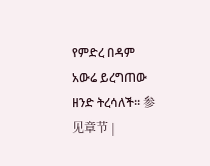የምድረ በዳም አውሬ ይረግጠው ዘንድ ትረሳለች። 参见章节 |